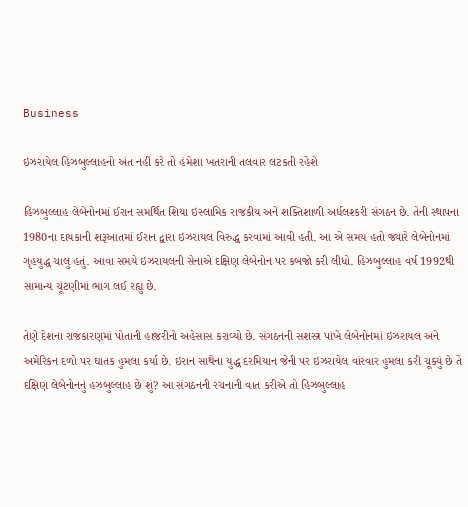Business

ઇઝરાયેલ હિઝબુલ્લાહનો અંત નહીં કરે તો હંમેશા ખતરાની તલવાર લટકતી રહેશે

હિઝબુલ્લાહ લેબેનોનમાં ઈરાન સમર્થિત શિયા ઇસ્લામિક રાજકીય અને શક્તિશાળી અર્ધલશ્કરી સંગઠન છે. તેની સ્થાપના 1980ના દાયકાની શરૂઆતમાં ઈરાન દ્વારા ઇઝરાયલ વિરુદ્ધ કરવામાં આવી હતી. આ એ સમય હતો જ્યારે લેબેનોનમાં ગૃહયુદ્ધ ચાલુ હતું. આવા સમયે ઇઝરાયલની સેનાએ દક્ષિણ લેબેનોન પર કબજો કરી લીધો. હિઝબુલ્લાહ વર્ષ 1992થી સામાન્ય ચૂંટણીમાં ભાગ લઈ રહ્યું છે.

તેણે દેશના રાજકારણમાં પોતાની હાજરીનો અહેસાસ કરાવ્યો છે. સંગઠનની સશસ્ત્ર પાંખે લેબેનોનમાં ઇઝરાયલ અને અમેરિકન દળો પર ઘાતક હુમલા કર્યા છે. ઇરાન સાથેના યુદ્ધ દરમિયાન જેની પર ઇઝરાયેલ વાંરવાર હુમલા કરી ચૂક્યું છે તે દક્ષિણ લેબેનોનનું હઝબુલ્લાહ છે શું? આ સંગઠનની રચનાની વાત કરીએ તો હિઝબુલ્લાહ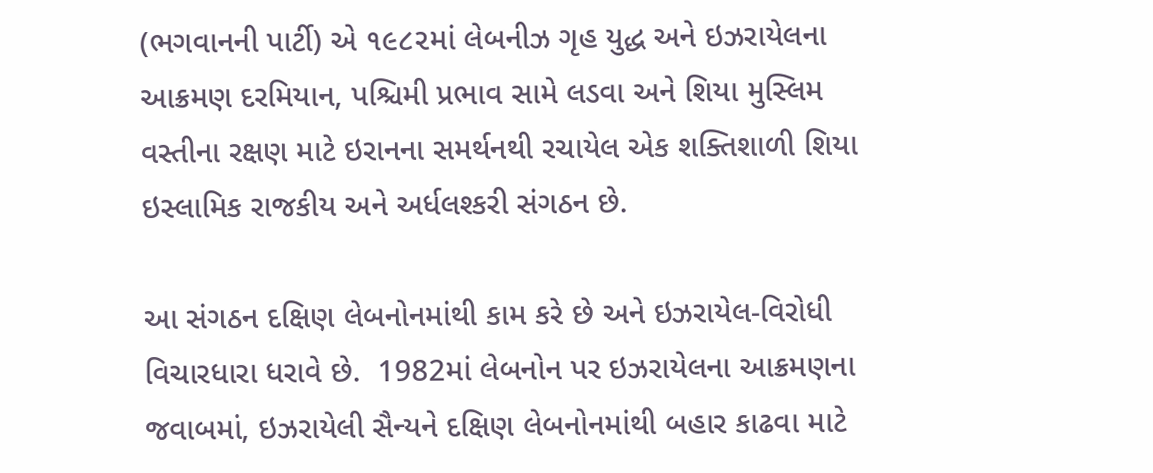(ભગવાનની પાર્ટી) એ ૧૯૮૨માં લેબનીઝ ગૃહ યુદ્ધ અને ઇઝરાયેલના આક્રમણ દરમિયાન, પશ્ચિમી પ્રભાવ સામે લડવા અને શિયા મુસ્લિમ વસ્તીના રક્ષણ માટે ઇરાનના સમર્થનથી રચાયેલ એક શક્તિશાળી શિયા ઇસ્લામિક રાજકીય અને અર્ધલશ્કરી સંગઠન છે.

આ સંગઠન દક્ષિણ લેબનોનમાંથી કામ કરે છે અને ઇઝરાયેલ-વિરોધી વિચારધારા ધરાવે છે.  1982માં લેબનોન પર ઇઝરાયેલના આક્રમણના જવાબમાં, ઇઝરાયેલી સૈન્યને દક્ષિણ લેબનોનમાંથી બહાર કાઢવા માટે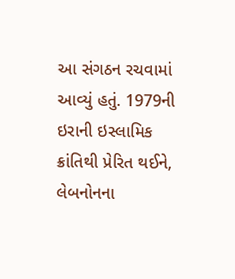આ સંગઠન રચવામાં આવ્યું હતું. 1979ની ઇરાની ઇસ્લામિક ક્રાંતિથી પ્રેરિત થઈને, લેબનોનના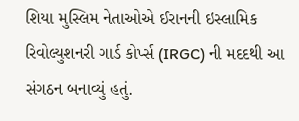શિયા મુસ્લિમ નેતાઓએ ઈરાનની ઇસ્લામિક રિવોલ્યુશનરી ગાર્ડ કોર્પ્સ (IRGC) ની મદદથી આ સંગઠન બનાવ્યું હતું.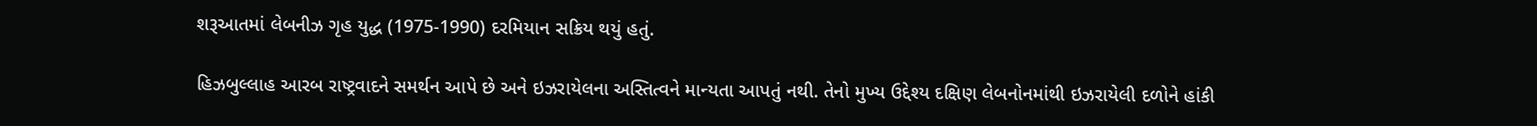શરૂઆતમાં લેબનીઝ ગૃહ યુદ્ધ (1975-1990) દરમિયાન સક્રિય થયું હતું.

હિઝબુલ્લાહ આરબ રાષ્ટ્રવાદને સમર્થન આપે છે અને ઇઝરાયેલના અસ્તિત્વને માન્યતા આપતું નથી. તેનો મુખ્ય ઉદ્દેશ્ય દક્ષિણ લેબનોનમાંથી ઇઝરાયેલી દળોને હાંકી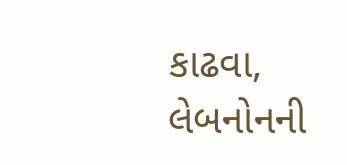કાઢવા, લેબનોનની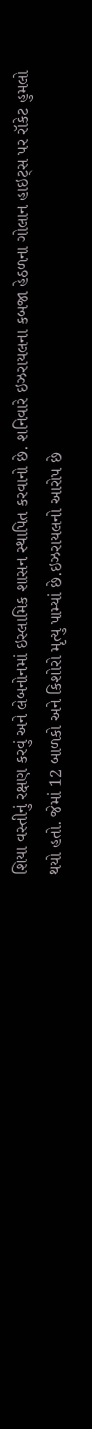શિયા વસ્તીનું રક્ષણ કરવું અને લેબનોનમાં ઇસ્લામિક શાસન સ્થાપિત કરવાનો છે. શનિવારે ઇઝરાયલના કબજા હેઠળના ગોલાન હાઇટ્સ પર રૉકેટ હુમલો થયો હતો. જેમાં 12 બાળકો અને કિશોરો મૃત્યુ પામ્યાં છે.ઇઝરાયલનો આરોપ છે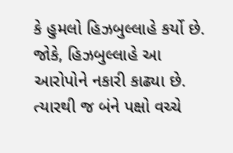કે હુમલો હિઝબુલ્લાહે કર્યો છે. જોકે, હિઝબુલ્લાહે આ આરોપોને નકારી કાઢ્યા છે. ત્યારથી જ બંને પક્ષો વચ્ચે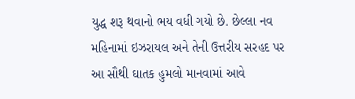યુદ્ધ શરૂ થવાનો ભય વધી ગયો છે. છેલ્લા નવ મહિનામાં ઇઝરાયલ અને તેની ઉત્તરીય સરહદ પર આ સૌથી ઘાતક હુમલો માનવામાં આવે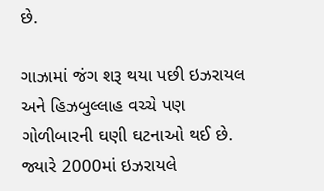છે.

ગાઝામાં જંગ શરૂ થયા પછી ઇઝરાયલ અને હિઝબુલ્લાહ વચ્ચે પણ ગોળીબારની ઘણી ઘટનાઓ થઈ છે. જ્યારે 2000માં ઇઝરાયલે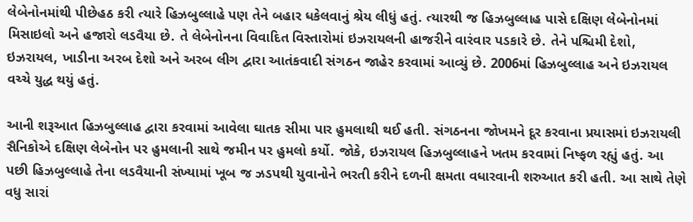લેબેનોનમાંથી પીછેહઠ કરી ત્યારે હિઝબુલ્લાહે પણ તેને બહાર ધકેલવાનું શ્રેય લીધું હતું. ત્યારથી જ હિઝબુલ્લાહ પાસે દક્ષિણ લેબેનોનમાં મિસાઇલો અને હજારો લડવૈયા છે. તે લેબેનોનના વિવાદિત વિસ્તારોમાં ઇઝરાયલની હાજરીને વારંવાર પડકારે છે. તેને પશ્ચિમી દેશો, ઇઝરાયલ, ખાડીના અરબ દેશો અને અરબ લીગ દ્વારા આતંકવાદી સંગઠન જાહેર કરવામાં આવ્યું છે. 2006માં હિઝબુલ્લાહ અને ઇઝરાયલ વચ્ચે યુદ્ધ થયું હતું.

આની શરૂઆત હિઝબુલ્લાહ દ્વારા કરવામાં આવેલા ઘાતક સીમા પાર હુમલાથી થઈ હતી. સંગઠનના જોખમને દૂર કરવાના પ્રયાસમાં ઇઝરાયલી સૈનિકોએ દક્ષિણ લેબેનોન પર હુમલાની સાથે જમીન પર હુમલો કર્યો. જોકે, ઇઝરાયલ હિઝબુલ્લાહને ખતમ કરવામાં નિષ્ફળ રહ્યું હતું. આ પછી હિઝબુલ્લાહે તેના લડવૈયાની સંખ્યામાં ખૂબ જ ઝડપથી યુવાનોને ભરતી કરીને દળની ક્ષમતા વધારવાની શરુઆત કરી હતી. આ સાથે તેણે વધુ સારાં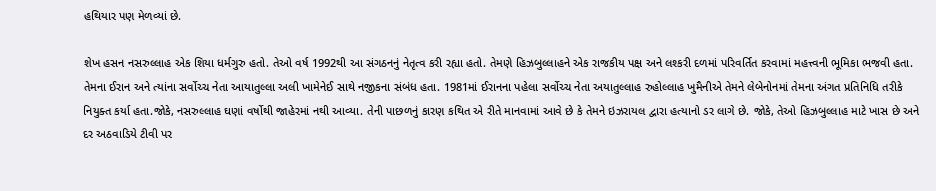હથિયાર પણ મેળવ્યાં છે.

શેખ હસન નસરુલ્લાહ એક શિયા ધર્મગુરુ હતો. તેઓ વર્ષ 1992થી આ સંગઠનનું નેતૃત્વ કરી રહ્યા હતો. તેમણે હિઝબુલ્લાહને એક રાજકીય પક્ષ અને લશ્કરી દળમાં પરિવર્તિત કરવામાં મહત્ત્વની ભૂમિકા ભજવી હતા. તેમના ઈરાન અને ત્યાંના સર્વોચ્ચ નેતા આયાતુલ્લા અલી ખામેનેઈ સાથે નજીકના સંબંધ હતા. 1981માં ઈરાનના પહેલા સર્વોચ્ચ નેતા અયાતુલ્લાહ રુહોલ્લાહ ખુમૈનીએ તેમને લેબેનોનમાં તેમના અંગત પ્રતિનિધિ તરીકે નિયુક્ત કર્યા હતા.જોકે, નસરુલ્લાહ ઘણાં વર્ષોથી જાહેરમાં નથી આવ્યા. તેની પાછળનું કારણ કથિત એ રીતે માનવામાં આવે છે કે તેમને ઇઝરાયલ દ્વારા હત્યાનો ડર લાગે છે. જોકે, તેઓ હિઝબુલ્લાહ માટે ખાસ છે અને દર અઠવાડિયે ટીવી પર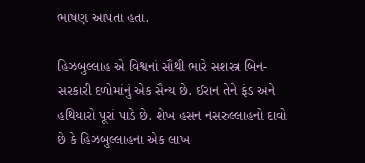ભાષણ આપતા હતા.

હિઝબુલ્લાહ એ વિશ્વનાં સૌથી ભારે સશસ્ત્ર બિન-સરકારી દળોમાંનું એક સૈન્ય છે. ઈરાન તેને ફંડ અને હથિયારો પૂરાં પાડે છે. શેખ હસન નસરુલ્લાહનો દાવો છે કે હિઝબુલ્લાહના એક લાખ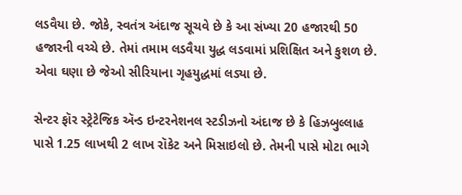લડવૈયા છે. જોકે, સ્વતંત્ર અંદાજ સૂચવે છે કે આ સંખ્યા 20 હજારથી 50 હજારની વચ્ચે છે. તેમાં તમામ લડવૈયા યુદ્ધ લડવામાં પ્રશિક્ષિત અને કુશળ છે. એવા ઘણા છે જેઓ સીરિયાના ગૃહયુદ્ધમાં લડ્યા છે.

સેન્ટર ફૉર સ્ટ્રેટેજિક ઍન્ડ ઇન્ટરનેશનલ સ્ટડીઝનો અંદાજ છે કે હિઝબુલ્લાહ પાસે 1.25 લાખથી 2 લાખ રૉકેટ અને મિસાઇલો છે. તેમની પાસે મોટા ભાગે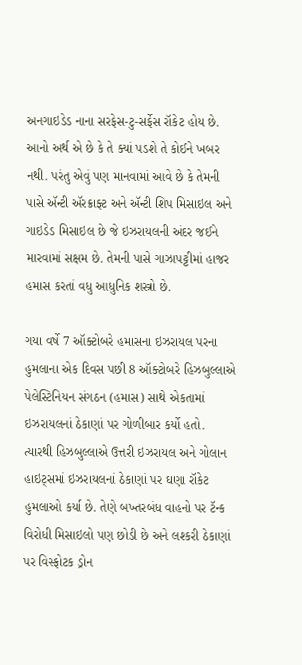અનગાઇડેડ નાના સરફેસ-ટુ-સર્ફેસ રૉકેટ હોય છે. આનો અર્થ એ છે કે તે ક્યાં પડશે તે કોઈને ખબર નથી. પરંતુ એવું પણ માનવામાં આવે છે કે તેમની પાસે ઍન્ટી ઍરક્રાફ્ટ અને ઍન્ટી શિપ મિસાઇલ અને ગાઇડેડ મિસાઇલ છે જે ઇઝરાયલની અંદર જઈને મારવામાં સક્ષમ છે. તેમની પાસે ગાઝાપટ્ટીમાં હાજર હમાસ કરતાં વધુ આધુનિક શસ્ત્રો છે.

ગયા વર્ષે 7 ઑક્ટોબરે હમાસના ઇઝરાયલ પરના હુમલાના એક દિવસ પછી 8 ઑક્ટોબરે હિઝબુલ્લાએ પેલેસ્ટિનિયન સંગઠન (હમાસ) સાથે એકતામાં ઇઝરાયલનાં ઠેકાણાં પર ગોળીબાર કર્યો હતો. ત્યારથી હિઝબુલ્લાએ ઉત્તરી ઇઝરાયલ અને ગોલાન હાઇટ્સમાં ઇઝરાયલનાં ઠેકાણાં પર ઘણા રૉકેટ હુમલાઓ કર્યા છે. તેણે બખ્તરબંધ વાહનો પર ટૅન્ક વિરોધી મિસાઇલો પણ છોડી છે અને લશ્કરી ઠેકાણાં પર વિસ્ફોટક ડ્રોન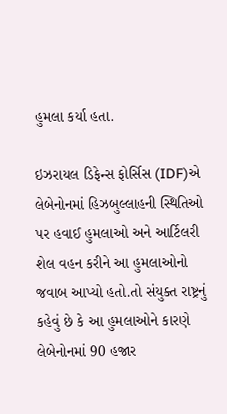હુમલા કર્યા હતા.

ઇઝરાયલ ડિફેન્સ ફોર્સિસ (IDF)એ લેબેનોનમાં હિઝબુલ્લાહની સ્થિતિઓ પર હવાઈ હુમલાઓ અને આર્ટિલરી શેલ વહન કરીને આ હુમલાઓનો જવાબ આપ્યો હતો.તો સંયુક્ત રાષ્ટ્રનું કહેવું છે કે આ હુમલાઓને કારણે લેબેનોનમાં 90 હજાર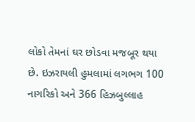લોકો તેમનાં ઘર છોડવા મજબૂર થયા છે. ઇઝરાયલી હુમલામાં લગભગ 100 નાગરિકો અને 366 હિઝબુલ્લાહ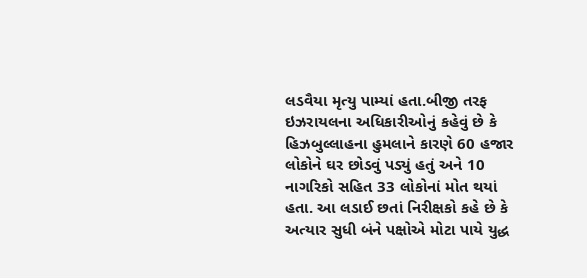લડવૈયા મૃત્યુ પામ્યાં હતા.બીજી તરફ ઇઝરાયલના અધિકારીઓનું કહેવું છે કે હિઝબુલ્લાહના હુમલાને કારણે 60 હજાર લોકોને ઘર છોડવું પડ્યું હતું અને 10 નાગરિકો સહિત 33 લોકોનાં મોત થયાં હતા. આ લડાઈ છતાં નિરીક્ષકો કહે છે કે અત્યાર સુધી બંને પક્ષોએ મોટા પાયે યુદ્ધ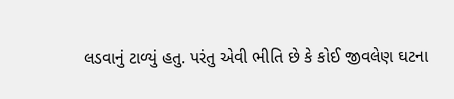લડવાનું ટાળ્યું હતુ. પરંતુ એવી ભીતિ છે કે કોઈ જીવલેણ ઘટના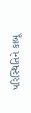પરિસ્થિતિને કાબૂ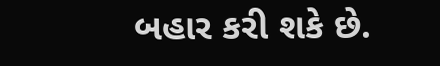બહાર કરી શકે છે.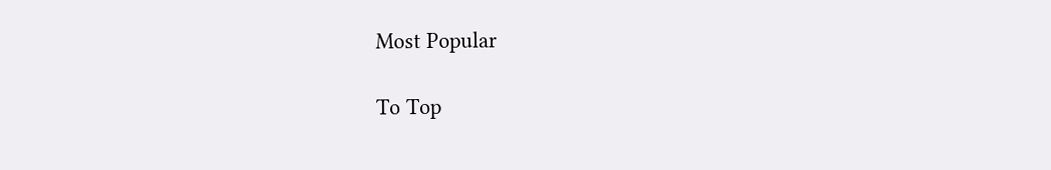Most Popular

To Top